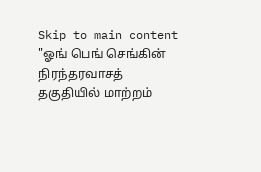Skip to main content
"ஓங் பெங் செங்கின் நிரந்தரவாசத் தகுதியில் மாற்றம்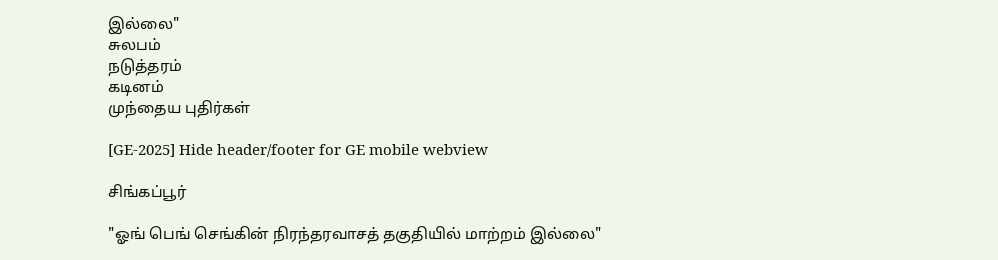இல்லை"
சுலபம்
நடுத்தரம்
கடினம்
முந்தைய புதிர்கள்

[GE-2025] Hide header/footer for GE mobile webview

சிங்கப்பூர்

"ஓங் பெங் செங்கின் நிரந்தரவாசத் தகுதியில் மாற்றம் இல்லை"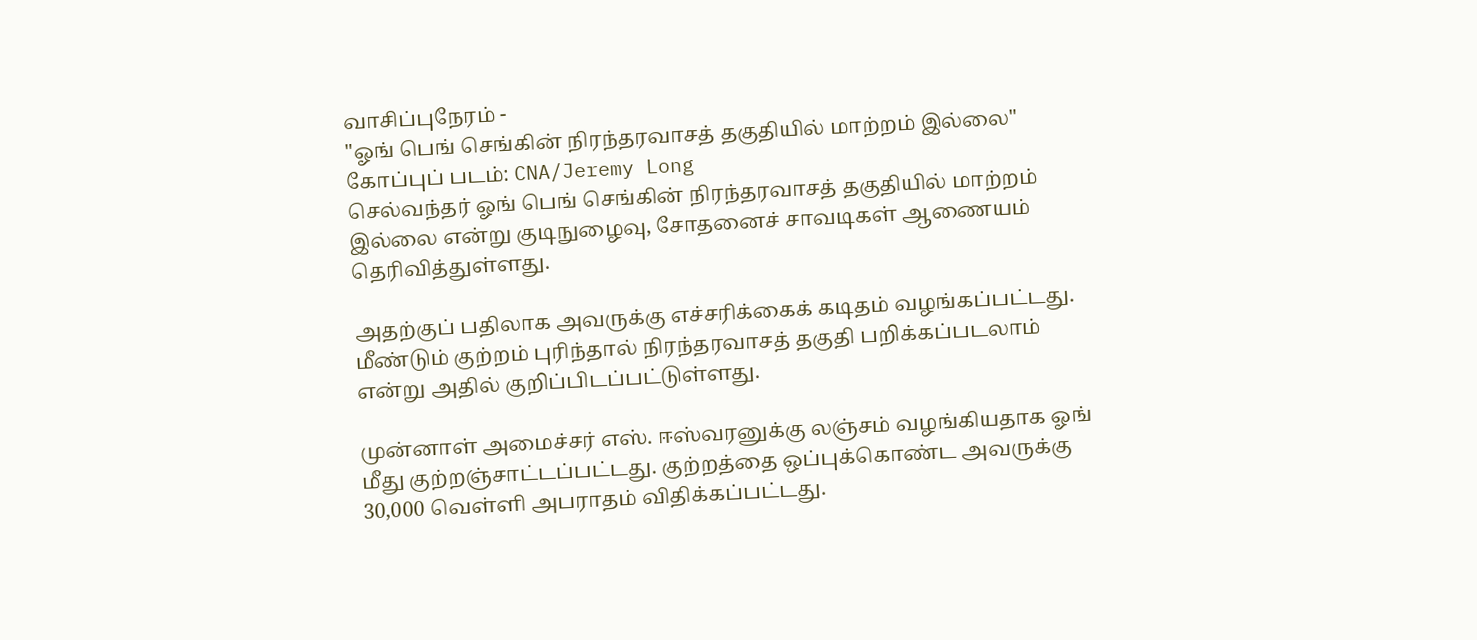வாசிப்புநேரம் -
"ஓங் பெங் செங்கின் நிரந்தரவாசத் தகுதியில் மாற்றம் இல்லை"
கோப்புப் படம்: CNA/Jeremy Long
செல்வந்தர் ஓங் பெங் செங்கின் நிரந்தரவாசத் தகுதியில் மாற்றம் இல்லை என்று குடிநுழைவு, சோதனைச் சாவடிகள் ஆணையம் தெரிவித்துள்ளது.

அதற்குப் பதிலாக அவருக்கு எச்சரிக்கைக் கடிதம் வழங்கப்பட்டது. மீண்டும் குற்றம் புரிந்தால் நிரந்தரவாசத் தகுதி பறிக்கப்படலாம் என்று அதில் குறிப்பிடப்பட்டுள்ளது.

முன்னாள் அமைச்சர் எஸ். ஈஸ்வரனுக்கு லஞ்சம் வழங்கியதாக ஓங் மீது குற்றஞ்சாட்டப்பட்டது. குற்றத்தை ஒப்புக்கொண்ட அவருக்கு 30,000 வெள்ளி அபராதம் விதிக்கப்பட்டது.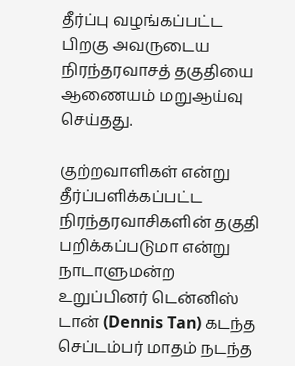தீர்ப்பு வழங்கப்பட்ட பிறகு அவருடைய நிரந்தரவாசத் தகுதியை ஆணையம் மறுஆய்வு செய்தது.

குற்றவாளிகள் என்று தீர்ப்பளிக்கப்பட்ட நிரந்தரவாசிகளின் தகுதி பறிக்கப்படுமா என்று நாடாளுமன்ற உறுப்பினர் டென்னிஸ் டான் (Dennis Tan) கடந்த செப்டம்பர் மாதம் நடந்த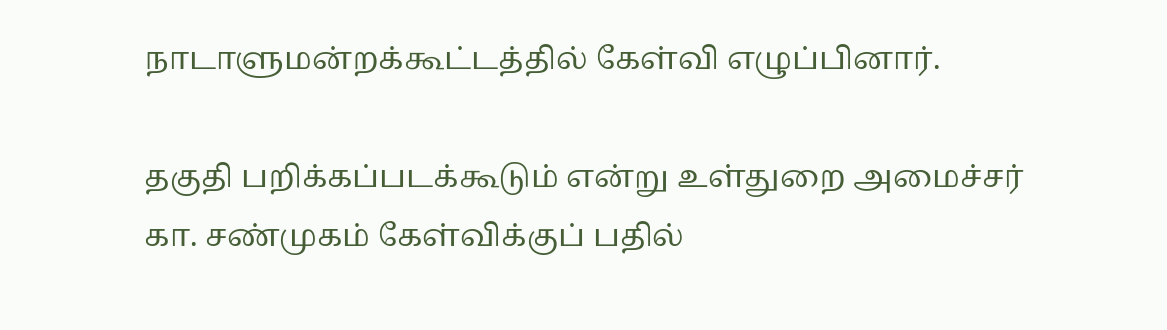நாடாளுமன்றக்கூட்டத்தில் கேள்வி எழுப்பினார்.

தகுதி பறிக்கப்படக்கூடும் என்று உள்துறை அமைச்சர்
கா. சண்முகம் கேள்விக்குப் பதில்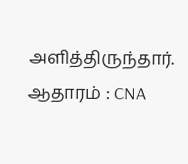அளித்திருந்தார்.
ஆதாரம் : CNA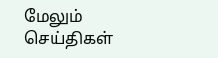மேலும் செய்திகள்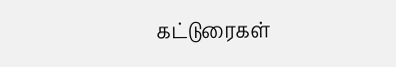கட்டுரைகள்